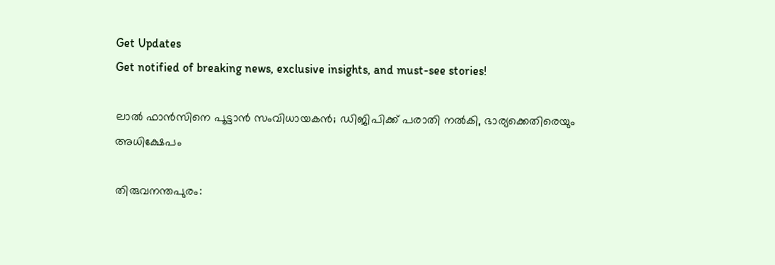Get Updates
Get notified of breaking news, exclusive insights, and must-see stories!

ലാല്‍ ഫാന്‍സിനെ പൂട്ടാന്‍ സംവിധായകന്‍; ഡിജിപിക്ക് പരാതി നല്‍കി, ഭാര്യക്കെതിരെയും അധിക്ഷേപം

തിരുവനന്തപുരം: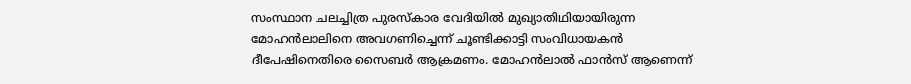സംസ്ഥാന ചലച്ചിത്ര പുരസ്‌കാര വേദിയില്‍ മുഖ്യാതിഥിയായിരുന്ന മോഹന്‍ലാലിനെ അവഗണിച്ചെന്ന് ചൂണ്ടിക്കാട്ടി സംവിധായകന്‍ ദീപേഷിനെതിരെ സൈബര്‍ ആക്രമണം. മോഹന്‍ലാല്‍ ഫാന്‍സ് ആണെന്ന്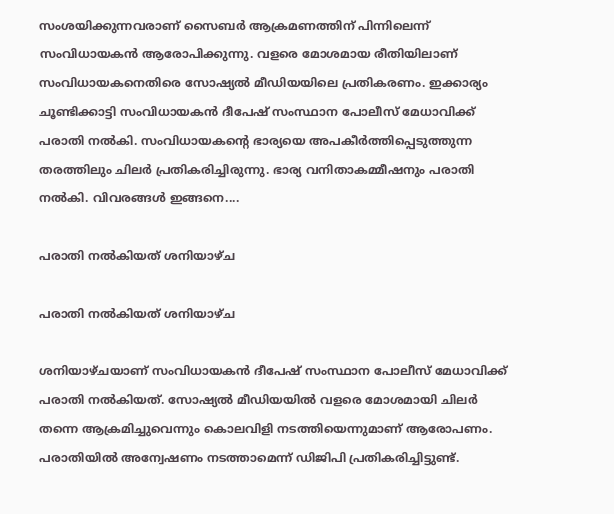സംശയിക്കുന്നവരാണ് സൈബര്‍ ആക്രമണത്തിന് പിന്നിലെന്ന് സംവിധായകന്‍ ആരോപിക്കുന്നു. വളരെ മോശമായ രീതിയിലാണ് സംവിധായകനെതിരെ സോഷ്യല്‍ മീഡിയയിലെ പ്രതികരണം. ഇക്കാര്യം ചൂണ്ടിക്കാട്ടി സംവിധായകന്‍ ദീപേഷ് സംസ്ഥാന പോലീസ് മേധാവിക്ക് പരാതി നല്‍കി. സംവിധായകന്റെ ഭാര്യയെ അപകീര്‍ത്തിപ്പെടുത്തുന്ന തരത്തിലും ചിലര്‍ പ്രതികരിച്ചിരുന്നു. ഭാര്യ വനിതാകമ്മീഷനും പരാതി നല്‍കി. വിവരങ്ങള്‍ ഇങ്ങനെ....

പരാതി നല്‍കിയത് ശനിയാഴ്ച

പരാതി നല്‍കിയത് ശനിയാഴ്ച

ശനിയാഴ്ചയാണ് സംവിധായകന്‍ ദീപേഷ് സംസ്ഥാന പോലീസ് മേധാവിക്ക് പരാതി നല്‍കിയത്. സോഷ്യല്‍ മീഡിയയില്‍ വളരെ മോശമായി ചിലര്‍ തന്നെ ആക്രമിച്ചുവെന്നും കൊലവിളി നടത്തിയെന്നുമാണ് ആരോപണം. പരാതിയില്‍ അന്വേഷണം നടത്താമെന്ന് ഡിജിപി പ്രതികരിച്ചിട്ടുണ്ട്.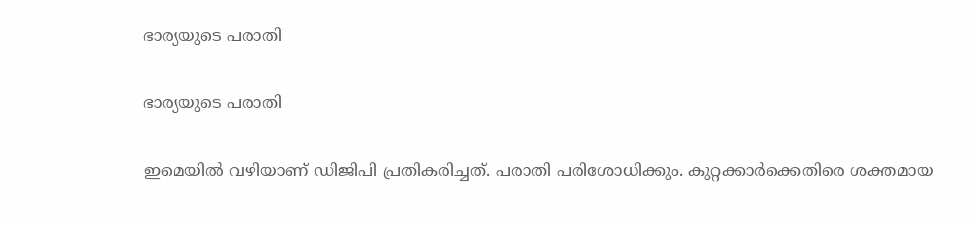ഭാര്യയുടെ പരാതി

ഭാര്യയുടെ പരാതി

ഇമെയില്‍ വഴിയാണ് ഡിജിപി പ്രതികരിച്ചത്. പരാതി പരിശോധിക്കും. കുറ്റക്കാര്‍ക്കെതിരെ ശക്തമായ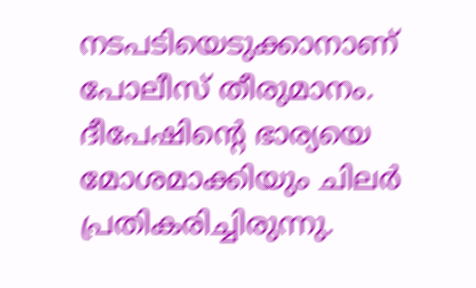നടപടിയെടുക്കാനാണ് പോലീസ് തീരുമാനം. ദീപേഷിന്റെ ഭാര്യയെ മോശമാക്കിയും ചിലര്‍ പ്രതികരിച്ചിരുന്നു.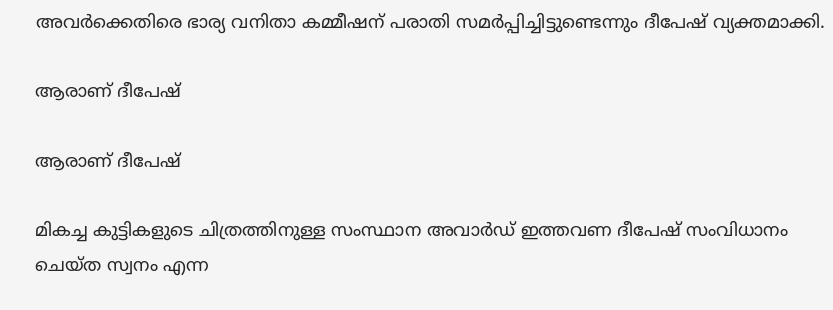അവര്‍ക്കെതിരെ ഭാര്യ വനിതാ കമ്മീഷന് പരാതി സമര്‍പ്പിച്ചിട്ടുണ്ടെന്നും ദീപേഷ് വ്യക്തമാക്കി.

ആരാണ് ദീപേഷ്

ആരാണ് ദീപേഷ്

മികച്ച കുട്ടികളുടെ ചിത്രത്തിനുള്ള സംസ്ഥാന അവാര്‍ഡ് ഇത്തവണ ദീപേഷ് സംവിധാനം ചെയ്ത സ്വനം എന്ന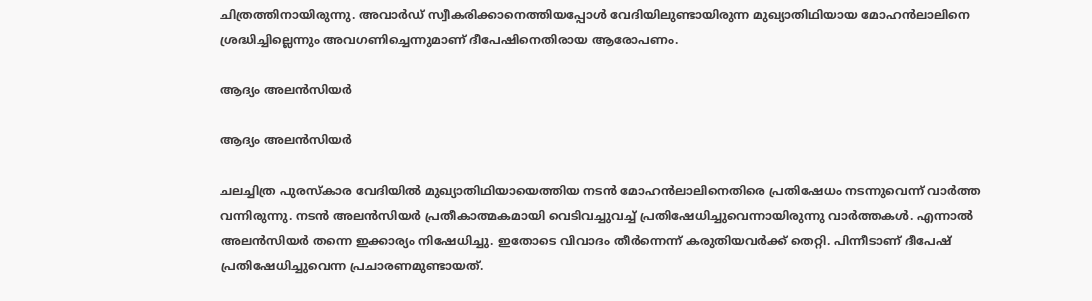ചിത്രത്തിനായിരുന്നു. അവാര്‍ഡ് സ്വീകരിക്കാനെത്തിയപ്പോള്‍ വേദിയിലുണ്ടായിരുന്ന മുഖ്യാതിഥിയായ മോഹന്‍ലാലിനെ ശ്രദ്ധിച്ചില്ലെന്നും അവഗണിച്ചെന്നുമാണ് ദീപേഷിനെതിരായ ആരോപണം.

ആദ്യം അലന്‍സിയര്‍

ആദ്യം അലന്‍സിയര്‍

ചലച്ചിത്ര പുരസ്‌കാര വേദിയില്‍ മുഖ്യാതിഥിയായെത്തിയ നടന്‍ മോഹന്‍ലാലിനെതിരെ പ്രതിഷേധം നടന്നുവെന്ന് വാര്‍ത്ത വന്നിരുന്നു. നടന്‍ അലന്‍സിയര്‍ പ്രതീകാത്മകമായി വെടിവച്ചുവച്ച് പ്രതിഷേധിച്ചുവെന്നായിരുന്നു വാര്‍ത്തകള്‍. എന്നാല്‍ അലന്‍സിയര്‍ തന്നെ ഇക്കാര്യം നിഷേധിച്ചു. ഇതോടെ വിവാദം തീര്‍ന്നെന്ന് കരുതിയവര്‍ക്ക് തെറ്റി. പിന്നീടാണ് ദീപേഷ് പ്രതിഷേധിച്ചുവെന്ന പ്രചാരണമുണ്ടായത്.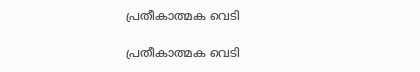പ്രതീകാത്മക വെടി

പ്രതീകാത്മക വെടി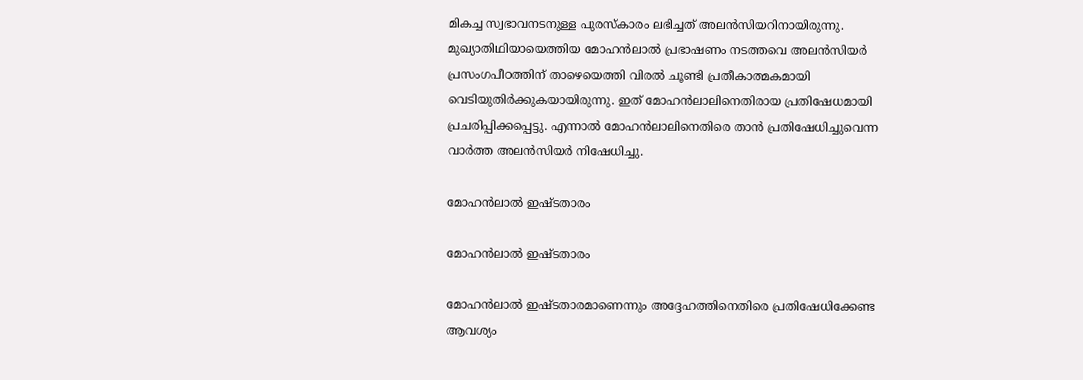മികച്ച സ്വഭാവനടനുള്ള പുരസ്‌കാരം ലഭിച്ചത് അലന്‍സിയറിനായിരുന്നു. മുഖ്യാതിഥിയായെത്തിയ മോഹന്‍ലാല്‍ പ്രഭാഷണം നടത്തവെ അലന്‍സിയര്‍ പ്രസംഗപീഠത്തിന് താഴെയെത്തി വിരല്‍ ചൂണ്ടി പ്രതീകാത്മകമായി വെടിയുതിര്‍ക്കുകയായിരുന്നു. ഇത് മോഹന്‍ലാലിനെതിരായ പ്രതിഷേധമായി പ്രചരിപ്പിക്കപ്പെട്ടു. എന്നാല്‍ മോഹന്‍ലാലിനെതിരെ താന്‍ പ്രതിഷേധിച്ചുവെന്ന വാര്‍ത്ത അലന്‍സിയര്‍ നിഷേധിച്ചു.

മോഹന്‍ലാല്‍ ഇഷ്ടതാരം

മോഹന്‍ലാല്‍ ഇഷ്ടതാരം

മോഹന്‍ലാല്‍ ഇഷ്ടതാരമാണെന്നും അദ്ദേഹത്തിനെതിരെ പ്രതിഷേധിക്കേണ്ട ആവശ്യം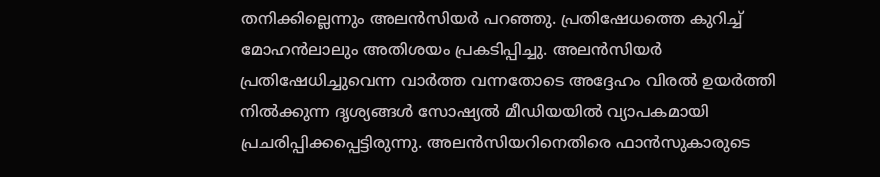തനിക്കില്ലെന്നും അലന്‍സിയര്‍ പറഞ്ഞു. പ്രതിഷേധത്തെ കുറിച്ച് മോഹന്‍ലാലും അതിശയം പ്രകടിപ്പിച്ചു. അലന്‍സിയര്‍ പ്രതിഷേധിച്ചുവെന്ന വാര്‍ത്ത വന്നതോടെ അദ്ദേഹം വിരല്‍ ഉയര്‍ത്തി നില്‍ക്കുന്ന ദൃശ്യങ്ങള്‍ സോഷ്യല്‍ മീഡിയയില്‍ വ്യാപകമായി പ്രചരിപ്പിക്കപ്പെട്ടിരുന്നു. അലന്‍സിയറിനെതിരെ ഫാന്‍സുകാരുടെ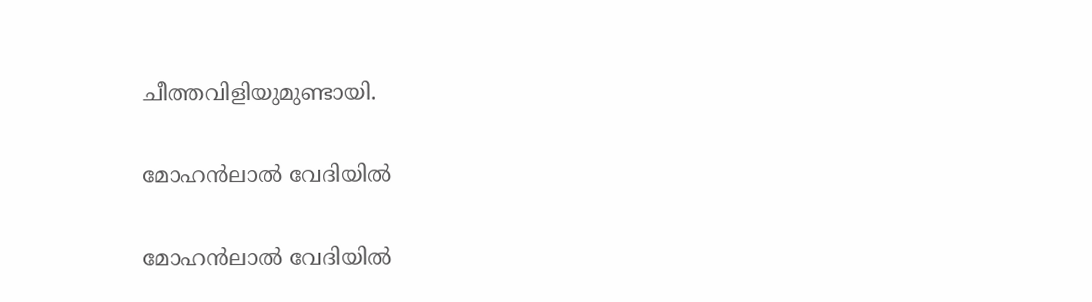ചീത്തവിളിയുമുണ്ടായി.

മോഹന്‍ലാല്‍ വേദിയില്‍

മോഹന്‍ലാല്‍ വേദിയില്‍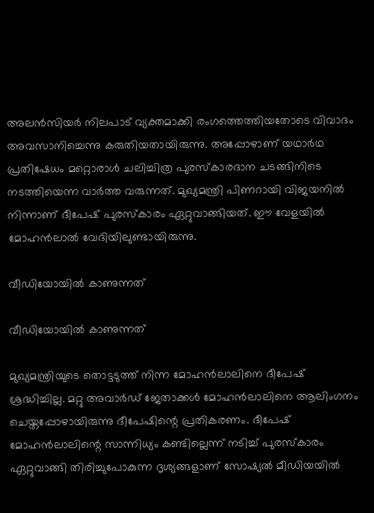അലന്‍സിയര്‍ നിലപാട് വ്യക്തമാക്കി രംഗത്തെത്തിയതോടെ വിവാദം അവസാനിച്ചെന്നു കരുതിയതായിരുന്നു. അപ്പോഴാണ് യഥാര്‍ഥ പ്രതിഷേധം മറ്റൊരാള്‍ ചലിച്ചിത്ര പുരസ്‌കാരദാന ചടങ്ങിനിടെ നടത്തിയെന്ന വാര്‍ത്ത വരുന്നത്. മുഖ്യമന്ത്രി പിണറായി വിജയനില്‍ നിന്നാണ് ദീപേഷ് പുരസ്‌കാരം ഏറ്റുവാങ്ങിയത്. ഈ വേളയില്‍ മോഹന്‍ലാല്‍ വേദിയിലുണ്ടായിരുന്നു.

വീഡിയോയില്‍ കാണുന്നത്

വീഡിയോയില്‍ കാണുന്നത്

മുഖ്യമന്ത്രിയുടെ തൊട്ടടുത്ത് നിന്ന മോഹന്‍ലാലിനെ ദീപേഷ് ശ്രദ്ധിച്ചില്ല. മറ്റു അവാര്‍ഡ് ജേതാക്കള്‍ മോഹന്‍ലാലിനെ ആലിംഗനം ചെയ്തപ്പോഴായിരുന്നു ദീപേഷിന്റെ പ്രതികരണം. ദീപേഷ് മോഹന്‍ലാലിന്റെ സാന്നിധ്യം കണ്ടില്ലെന്ന് നടിച്ച് പുരസ്‌കാരം ഏറ്റുവാങ്ങി തിരിച്ചുപോകുന്ന ദൃശ്യങ്ങളാണ് സോഷ്യല്‍ മീഡിയയില്‍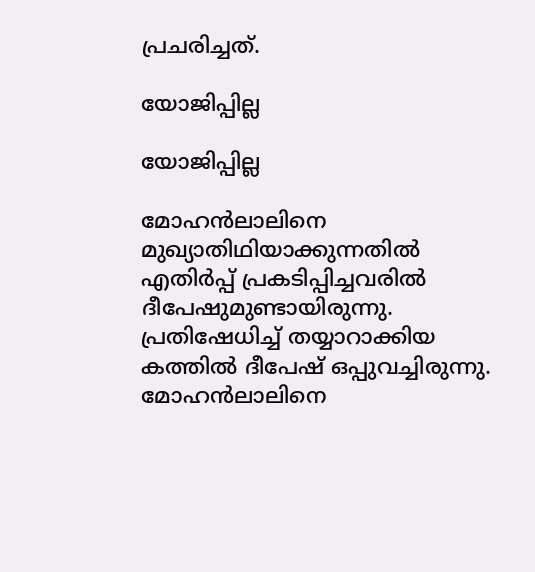പ്രചരിച്ചത്.

യോജിപ്പില്ല

യോജിപ്പില്ല

മോഹന്‍ലാലിനെ മുഖ്യാതിഥിയാക്കുന്നതില്‍ എതിര്‍പ്പ് പ്രകടിപ്പിച്ചവരില്‍ ദീപേഷുമുണ്ടായിരുന്നു. പ്രതിഷേധിച്ച് തയ്യാറാക്കിയ കത്തില്‍ ദീപേഷ് ഒപ്പുവച്ചിരുന്നു. മോഹന്‍ലാലിനെ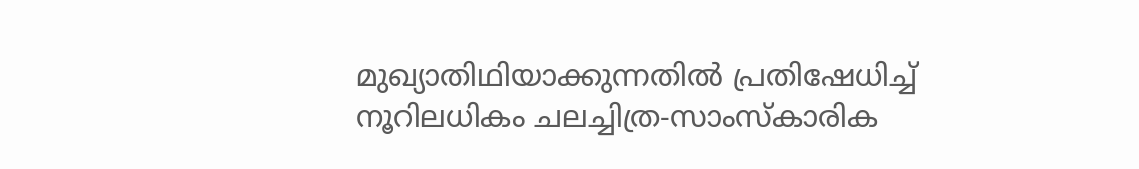മുഖ്യാതിഥിയാക്കുന്നതില്‍ പ്രതിഷേധിച്ച് നൂറിലധികം ചലച്ചിത്ര-സാംസ്‌കാരിക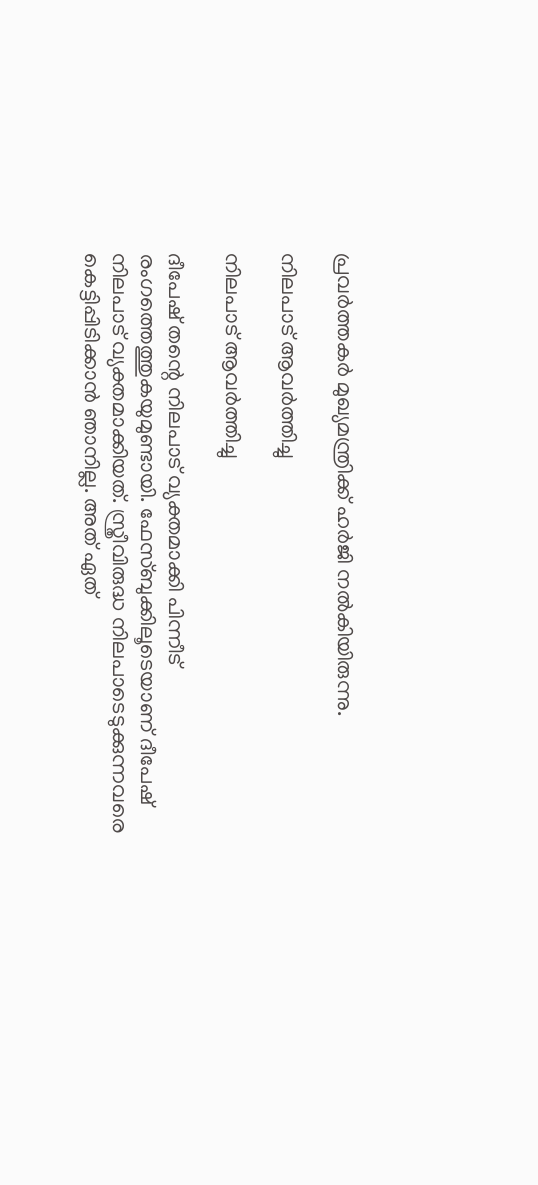പ്രവര്‍ത്തകര്‍ മുഖ്യമന്ത്രിക്ക് ഹര്‍ജി നല്‍കിയിരുന്നു.

നിലപാട് ആവര്‍ത്തിച്ചു

നിലപാട് ആവര്‍ത്തിച്ചു

ദീപേഷ് തന്റെ നിലപാട് വ്യക്തമാക്കി പിന്നീട് രംഗത്തെത്തുകയുമുണ്ടായി. ഫേസ്ബുക്കിലൂടെയാണ് ദീപേഷ് നിലപാട് വ്യക്തമാക്കിയത്. സ്ത്രീവിരുദ്ധ നിലപാടെടുക്കുന്നവരെ കെട്ടിപ്പിടിക്കാന്‍ ഞാനില്ല. അത് ഏത്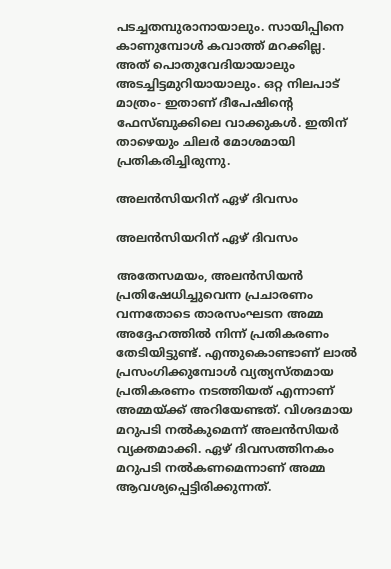പടച്ചതമ്പുരാനായാലും. സായിപ്പിനെ കാണുമ്പോള്‍ കവാത്ത് മറക്കില്ല. അത് പൊതുവേദിയായാലും അടച്ചിട്ടമുറിയായാലും. ഒറ്റ നിലപാട് മാത്രം- ഇതാണ് ദീപേഷിന്റെ ഫേസ്ബുക്കിലെ വാക്കുകള്‍. ഇതിന് താഴെയും ചിലര്‍ മോശമായി പ്രതികരിച്ചിരുന്നു.

അലന്‍സിയറിന് ഏഴ് ദിവസം

അലന്‍സിയറിന് ഏഴ് ദിവസം

അതേസമയം, അലന്‍സിയന്‍ പ്രതിഷേധിച്ചുവെന്ന പ്രചാരണം വന്നതോടെ താരസംഘടന അമ്മ അദ്ദേഹത്തില്‍ നിന്ന് പ്രതികരണം തേടിയിട്ടുണ്ട്. എന്തുകൊണ്ടാണ് ലാല്‍ പ്രസംഗിക്കുമ്പോള്‍ വ്യത്യസ്തമായ പ്രതികരണം നടത്തിയത് എന്നാണ് അമ്മയ്ക്ക് അറിയേണ്ടത്. വിശദമായ മറുപടി നല്‍കുമെന്ന് അലന്‍സിയര്‍ വ്യക്തമാക്കി. ഏഴ് ദിവസത്തിനകം മറുപടി നല്‍കണമെന്നാണ് അമ്മ ആവശ്യപ്പെട്ടിരിക്കുന്നത്.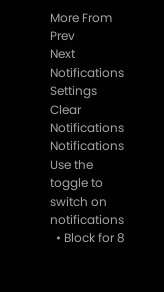More From
Prev
Next
Notifications
Settings
Clear Notifications
Notifications
Use the toggle to switch on notifications
  • Block for 8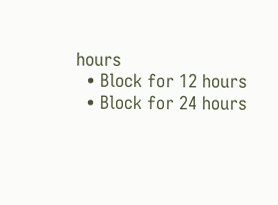hours
  • Block for 12 hours
  • Block for 24 hours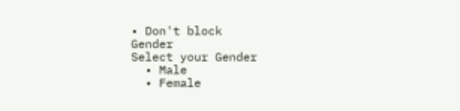• Don't block
Gender
Select your Gender
  • Male
  • Female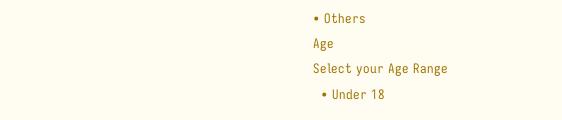• Others
Age
Select your Age Range
  • Under 18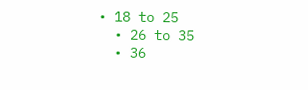• 18 to 25
  • 26 to 35
  • 36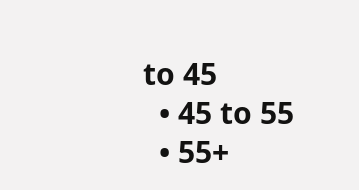to 45
  • 45 to 55
  • 55+